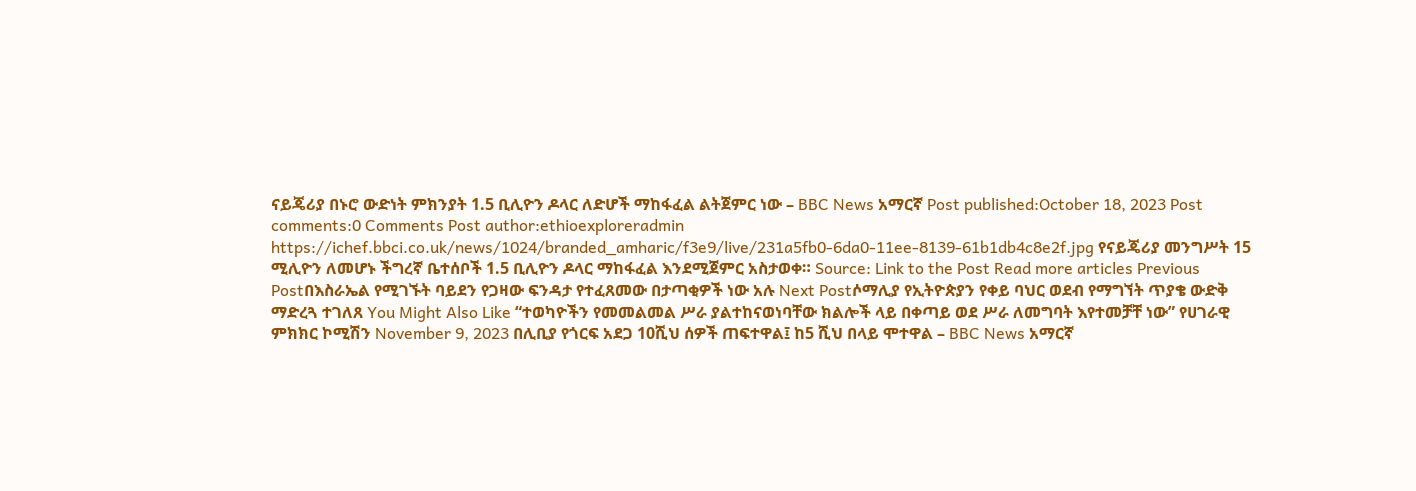ናይጄሪያ በኑሮ ውድነት ምክንያት 1.5 ቢሊዮን ዶላር ለድሆች ማከፋፈል ልትጀምር ነው – BBC News አማርኛ Post published:October 18, 2023 Post comments:0 Comments Post author:ethioexploreradmin https://ichef.bbci.co.uk/news/1024/branded_amharic/f3e9/live/231a5fb0-6da0-11ee-8139-61b1db4c8e2f.jpg የናይጄሪያ መንግሥት 15 ሚሊዮን ለመሆኑ ችግረኛ ቤተሰቦች 1.5 ቢሊዮን ዶላር ማከፋፈል እንደሚጀምር አስታወቀ። Source: Link to the Post Read more articles Previous Postበእስራኤል የሚገኙት ባይደን የጋዛው ፍንዳታ የተፈጸመው በታጣቂዎች ነው አሉ Next Postሶማሊያ የኢትዮጵያን የቀይ ባህር ወደብ የማግኘት ጥያቄ ውድቅ ማድረጓ ተገለጸ You Might Also Like “ተወካዮችን የመመልመል ሥራ ያልተከናወነባቸው ክልሎች ላይ በቀጣይ ወደ ሥራ ለመግባት እየተመቻቸ ነው” የሀገራዊ ምክክር ኮሚሽን November 9, 2023 በሊቢያ የጎርፍ አደጋ 10ሺህ ሰዎች ጠፍተዋል፤ ከ5 ሺህ በላይ ሞተዋል – BBC News አማርኛ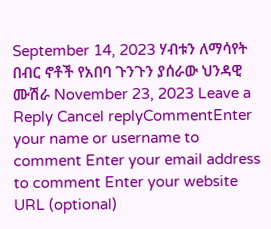September 14, 2023 ሃብቱን ለማሳየት በብር ኖቶች የአበባ ጉንጉን ያሰራው ህንዳዊ ሙሽራ November 23, 2023 Leave a Reply Cancel replyCommentEnter your name or username to comment Enter your email address to comment Enter your website URL (optional)